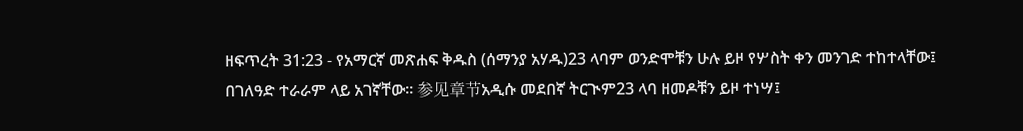ዘፍጥረት 31:23 - የአማርኛ መጽሐፍ ቅዱስ (ሰማንያ አሃዱ)23 ላባም ወንድሞቹን ሁሉ ይዞ የሦስት ቀን መንገድ ተከተላቸው፤ በገለዓድ ተራራም ላይ አገኛቸው። 参见章节አዲሱ መደበኛ ትርጒም23 ላባ ዘመዶቹን ይዞ ተነሣ፤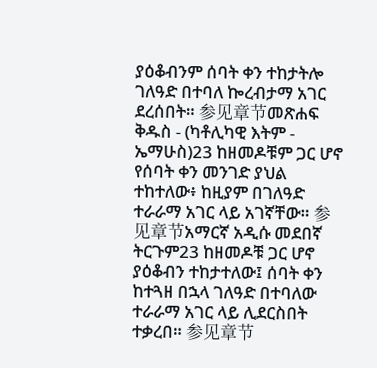ያዕቆብንም ሰባት ቀን ተከታትሎ ገለዓድ በተባለ ኰረብታማ አገር ደረሰበት። 参见章节መጽሐፍ ቅዱስ - (ካቶሊካዊ እትም - ኤማሁስ)23 ከዘመዶቹም ጋር ሆኖ የሰባት ቀን መንገድ ያህል ተከተለው፥ ከዚያም በገለዓድ ተራራማ አገር ላይ አገኛቸው። 参见章节አማርኛ አዲሱ መደበኛ ትርጉም23 ከዘመዶቹ ጋር ሆኖ ያዕቆብን ተከታተለው፤ ሰባት ቀን ከተጓዘ በኋላ ገለዓድ በተባለው ተራራማ አገር ላይ ሊደርስበት ተቃረበ። 参见章节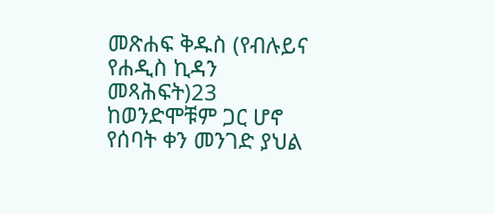መጽሐፍ ቅዱስ (የብሉይና የሐዲስ ኪዳን መጻሕፍት)23 ከወንድሞቹም ጋር ሆኖ የሰባት ቀን መንገድ ያህል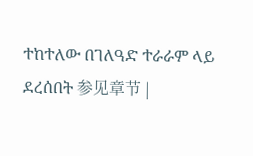ተከተለው በገለዓድ ተራራም ላይ ደረሰበት 参见章节 |